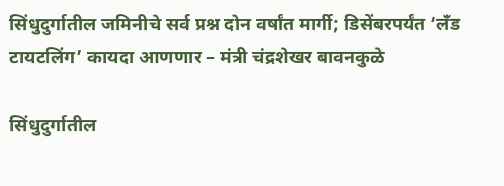सिंधुदुर्गातील जमिनीचे सर्व प्रश्न दोन वर्षांत मार्गी; डिसेंबरपर्यंत ‘लँड टायटलिंग’ कायदा आणणार – मंत्री चंद्रशेखर बावनकुळे

सिंधुदुर्गातील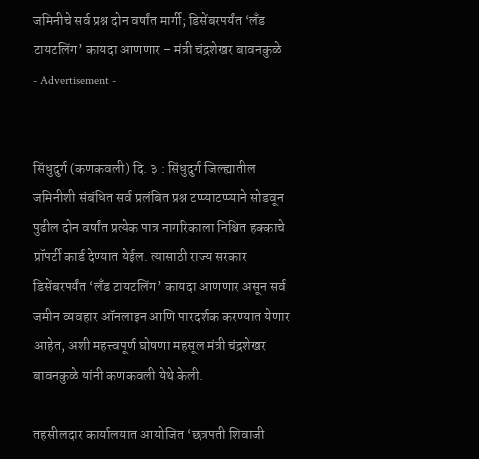जमिनीचे सर्व प्रश्न दोन वर्षांत मार्गी; डिसेंबरपर्यंत ‘लँड टायटलिंग’ कायदा आणणार – मंत्री चंद्रशेखर बावनकुळे
- Advertisement -


सिंधुदुर्ग (कणकवली) दि. ३ : सिंधुदुर्ग जिल्ह्यातील जमिनीशी संबंधित सर्व प्रलंबित प्रश्न टप्प्याटप्प्याने सोडवून पुढील दोन वर्षांत प्रत्येक पात्र नागरिकाला निश्चित हक्काचे प्रॉपर्टी कार्ड देण्यात येईल. त्यासाठी राज्य सरकार डिसेंबरपर्यंत ‘लँड टायटलिंग’ कायदा आणणार असून सर्व जमीन व्यवहार ऑनलाइन आणि पारदर्शक करण्यात येणार आहेत, अशी महत्त्वपूर्ण घोषणा महसूल मंत्री चंद्रशेखर बावनकुळे यांनी कणकवली येथे केली.

तहसीलदार कार्यालयात आयोजित ‘छत्रपती शिवाजी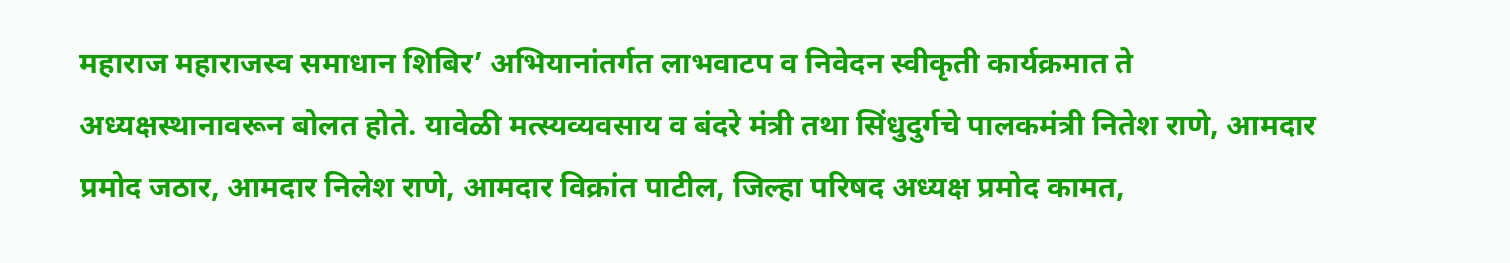महाराज महाराजस्व समाधान शिबिर’ अभियानांतर्गत लाभवाटप व निवेदन स्वीकृती कार्यक्रमात ते अध्यक्षस्थानावरून बोलत होते. यावेळी मत्स्यव्यवसाय व बंदरे मंत्री तथा सिंधुदुर्गचे पालकमंत्री नितेश राणे, आमदार प्रमोद जठार, आमदार निलेश राणे, आमदार विक्रांत पाटील, जिल्हा परिषद अध्यक्ष प्रमोद कामत,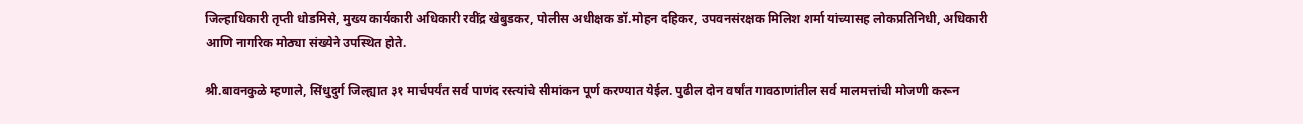जिल्हाधिकारी तृप्ती धोडमिसे, मुख्य कार्यकारी अधिकारी रवींद्र खेबुडकर, पोलीस अधीक्षक डॉ.मोहन दहिकर, उपवनसंरक्षक मिलिश शर्मा यांच्यासह लोकप्रतिनिधी, अधिकारी आणि नागरिक मोठ्या संख्येने उपस्थित होते.

श्री.बावनकुळे म्हणाले, सिंधुदुर्ग जिल्ह्यात ३१ मार्चपर्यंत सर्व पाणंद रस्त्यांचे सीमांकन पूर्ण करण्यात येईल. पुढील दोन वर्षांत गावठाणांतील सर्व मालमत्तांची मोजणी करून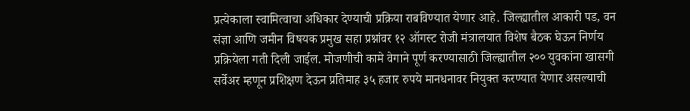प्रत्येकाला स्वामित्वाचा अधिकार देण्याची प्रक्रिया राबविण्यात येणार आहे. जिल्ह्यातील आकारी पड, वन संज्ञा आणि जमीन विषयक प्रमुख सहा प्रश्नांवर १२ ऑगस्ट रोजी मंत्रालयात विशेष बैठक घेऊन निर्णय प्रक्रियेला गती दिली जाईल. मोजणीची कामे वेगाने पूर्ण करण्यासाठी जिल्ह्यातील २०० युवकांना खासगी सर्वेअर म्हणून प्रशिक्षण देऊन प्रतिमाह ३५ हजार रुपये मानधनावर नियुक्त करण्यात येणार असल्याची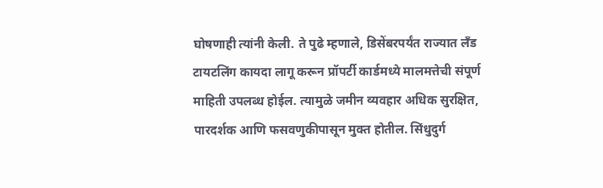घोषणाही त्यांनी केली. ते पुढे म्हणाले, डिसेंबरपर्यंत राज्यात लँड टायटलिंग कायदा लागू करून प्रॉपर्टी कार्डमध्ये मालमत्तेची संपूर्ण माहिती उपलब्ध होईल. त्यामुळे जमीन व्यवहार अधिक सुरक्षित, पारदर्शक आणि फसवणुकीपासून मुक्त होतील. सिंधुदुर्ग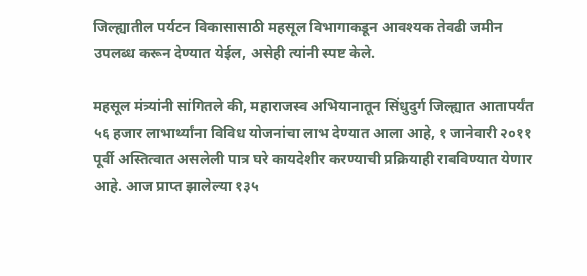जिल्ह्यातील पर्यटन विकासासाठी महसूल विभागाकडून आवश्यक तेवढी जमीन उपलब्ध करून देण्यात येईल, असेही त्यांनी स्पष्ट केले.

महसूल मंत्र्यांनी सांगितले की, महाराजस्व अभियानातून सिंधुदुर्ग जिल्ह्यात आतापर्यंत ५६ हजार लाभार्थ्यांना विविध योजनांचा लाभ देण्यात आला आहे, १ जानेवारी २०११ पूर्वी अस्तित्वात असलेली पात्र घरे कायदेशीर करण्याची प्रक्रियाही राबविण्यात येणार आहे. आज प्राप्त झालेल्या १३५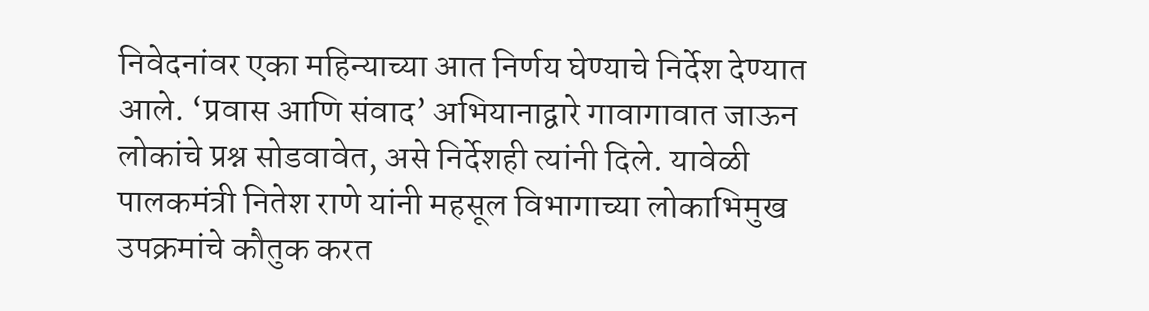निवेदनांवर एका महिन्याच्या आत निर्णय घेण्याचे निर्देश देण्यात आले. ‘प्रवास आणि संवाद’ अभियानाद्वारे गावागावात जाऊन लोकांचे प्रश्न सोडवावेत, असे निर्देशही त्यांनी दिले. यावेळी पालकमंत्री नितेश राणे यांनी महसूल विभागाच्या लोकाभिमुख उपक्रमांचे कौतुक करत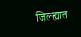जिल्ह्यात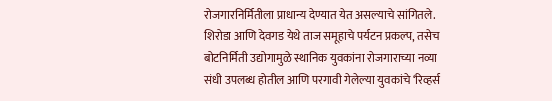रोजगारनिर्मितीला प्राधान्य देण्यात येत असल्याचे सांगितले. शिरोडा आणि देवगड येथे ताज समूहाचे पर्यटन प्रकल्प, तसेच बोटनिर्मिती उद्योगामुळे स्थानिक युवकांना रोजगाराच्या नव्या संधी उपलब्ध होतील आणि परगावी गेलेल्या युवकांचे ‘रिव्हर्स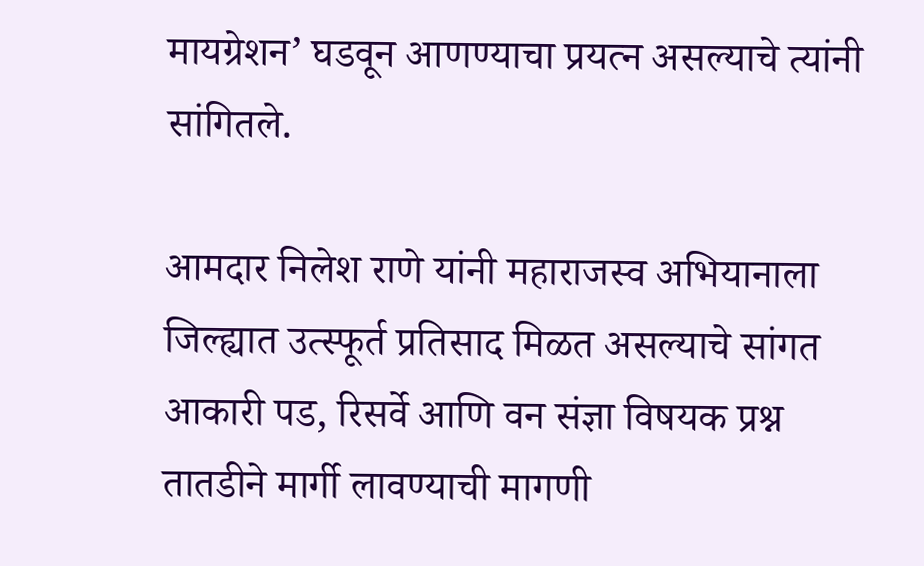मायग्रेशन’ घडवून आणण्याचा प्रयत्न असल्याचे त्यांनी सांगितले.

आमदार निलेश राणे यांनी महाराजस्व अभियानाला जिल्ह्यात उत्स्फूर्त प्रतिसाद मिळत असल्याचे सांगत आकारी पड, रिसर्वे आणि वन संज्ञा विषयक प्रश्न तातडीने मार्गी लावण्याची मागणी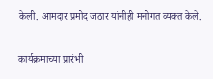केली. आमदार प्रमोद जठार यांनीही मनोगत व्यक्त केले.

कार्यक्रमाच्या प्रारंभी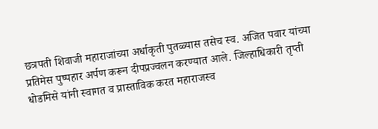छत्रपती शिवाजी महाराजांच्या अर्धाकृती पुतळ्यास तसेच स्व. अजित पवार यांच्या प्रतिमेस पुष्पहार अर्पण करून दीपप्रज्वलन करण्यात आले. जिल्हाधिकारी तृप्ती धोडमिसे यांनी स्वागत व प्रास्ताविक करत महाराजस्व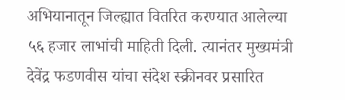अभियानातून जिल्ह्यात वितरित करण्यात आलेल्या ५६ हजार लाभांची माहिती दिली. त्यानंतर मुख्यमंत्री देवेंद्र फडणवीस यांचा संदेश स्क्रीनवर प्रसारित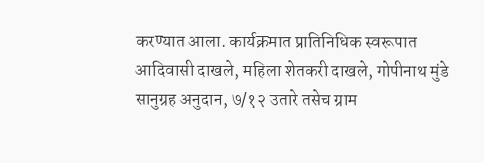करण्यात आला. कार्यक्रमात प्रातिनिधिक स्वरूपात आदिवासी दाखले, महिला शेतकरी दाखले, गोपीनाथ मुंडे सानुग्रह अनुदान, ७/१२ उतारे तसेच ग्राम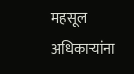महसूल अधिकाऱ्यांना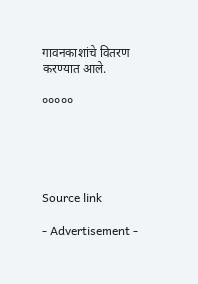गावनकाशांचे वितरण करण्यात आले.

०००००





Source link

- Advertisement -